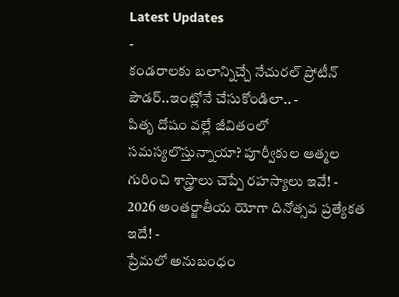Latest Updates
-
కండరాలకు బలాన్నిచ్చే నేచురల్ ప్రోటీన్ పౌడర్..ఇంట్లోనే చేసుకోండిలా.. -
పితృ దోషం వల్లే జీవితంలో సమస్యలొస్తున్నాయా? పూర్వీకుల ఆత్మల గురించి శాస్త్రాలు చెప్పే రహస్యాలు ఇవే! -
2026 అంతర్జాతీయ యోగా దినోత్సవ ప్రత్యేకత ఇదే! -
ప్రేమలో అనుబంధం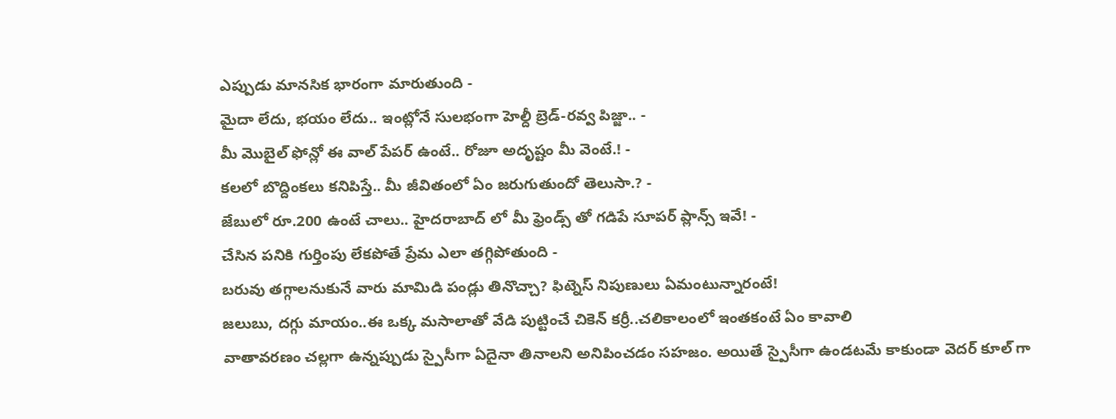ఎప్పుడు మానసిక భారంగా మారుతుంది -
మైదా లేదు, భయం లేదు.. ఇంట్లోనే సులభంగా హెల్దీ బ్రెడ్-రవ్వ పిజ్జా.. -
మీ మొబైల్ ఫోన్లో ఈ వాల్ పేపర్ ఉంటే.. రోజూ అదృష్టం మీ వెంటే.! -
కలలో బొద్దింకలు కనిపిస్తే.. మీ జీవితంలో ఏం జరుగుతుందో తెలుసా.? -
జేబులో రూ.200 ఉంటే చాలు.. హైదరాబాద్ లో మీ ఫ్రెండ్స్ తో గడిపే సూపర్ ప్లాన్స్ ఇవే! -
చేసిన పనికి గుర్తింపు లేకపోతే ప్రేమ ఎలా తగ్గిపోతుంది -
బరువు తగ్గాలనుకునే వారు మామిడి పండ్లు తినొచ్చా? ఫిట్నెస్ నిపుణులు ఏమంటున్నారంటే!
జలుబు, దగ్గు మాయం..ఈ ఒక్క మసాలాతో వేడి పుట్టించే చికెన్ కర్రీ..చలికాలంలో ఇంతకంటే ఏం కావాలి
వాతావరణం చల్లగా ఉన్నప్పుడు స్పైసీగా ఏదైనా తినాలని అనిపించడం సహజం. అయితే స్పైసీగా ఉండటమే కాకుండా వెదర్ కూల్ గా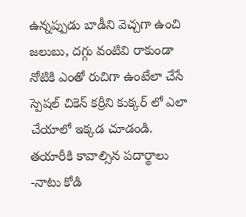ఉన్నప్పుడు బాడీని వెచ్చగా ఉంచి జలుబు, దగ్గు వంటివి రాకుండా నోటికి ఎంతో రుచిగా ఉంటేలా చేసే స్పెషల్ చికెన్ కర్రీని కుక్కర్ లో ఎలా చేయాలో ఇక్కడ చూడండి.
తయారీకి కావాల్సిన పదార్థాలు
-నాటు కోడి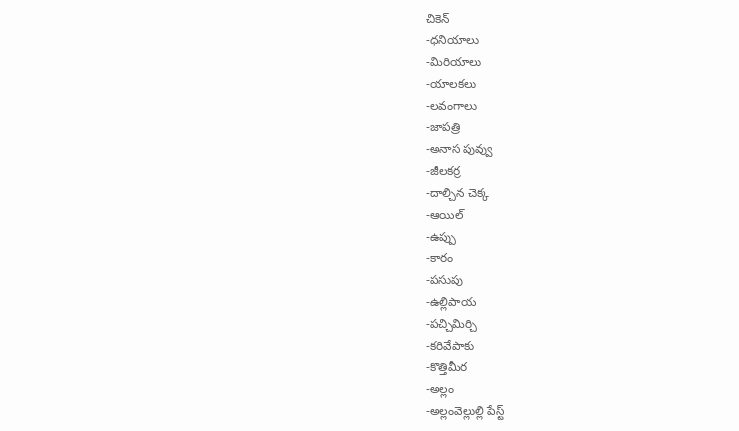చికెన్
-ధనియాలు
-మిరియాలు
-యాలకలు
-లవంగాలు
-జాపత్రి
-అనాస పువ్వు
-జీలకర్ర
-దాల్చిన చెక్క
-ఆయిల్
-ఉప్పు
-కారం
-పసుపు
-ఉల్లిపాయ
-పచ్చిమిర్చి
-కరివేపాకు
-కొత్తిమీర
-అల్లం
-అల్లంవెల్లుల్లి పేస్ట్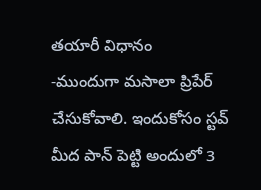తయారీ విధానం
-ముందుగా మసాలా ప్రిపేర్ చేసుకోవాలి. ఇందుకోసం స్టవ్ మీద పాన్ పెట్టి అందులో 3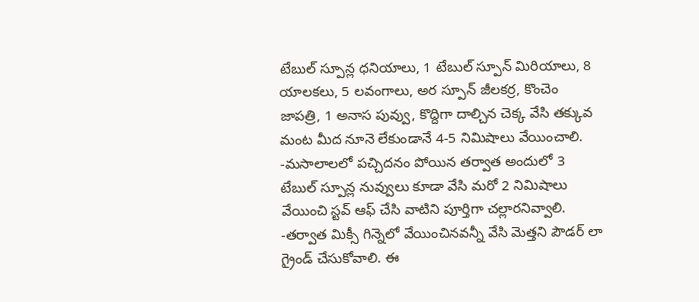టేబుల్ స్పూన్ల ధనియాలు, 1 టేబుల్ స్పూన్ మిరియాలు, 8 యాలకలు, 5 లవంగాలు, అర స్పూన్ జీలకర్ర, కొంచెం జాపత్రి, 1 అనాస పువ్వు, కొద్దిగా దాల్చిన చెక్క వేసి తక్కువ మంట మీద నూనె లేకుండానే 4-5 నిమిషాలు వేయించాలి.
-మసాలాలలో పచ్చిదనం పోయిన తర్వాత అందులో 3 టేబుల్ స్పూన్ల నువ్వులు కూడా వేసి మరో 2 నిమిషాలు వేయించి స్టవ్ ఆఫ్ చేసి వాటిని పూర్తిగా చల్లారనివ్వాలి.
-తర్వాత మిక్సీ గిన్నెలో వేయించినవన్నీ వేసి మెత్తని పౌడర్ లా గ్రైండ్ చేసుకోవాలి. ఈ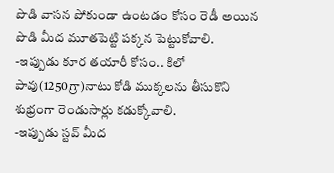పొడి వాసన పోకుండా ఉంటడం కోసం రెడీ అయిన పొడి మీద మూతపెట్టి పక్కన పెట్టుకోవాలి.
-ఇప్పుడు కూర తయారీ కోసం.. కిలో పావు(1250గ్రా)నాటు కోడి ముక్కలను తీసుకొని శుభ్రంగా రెండుసార్లు కడుక్కోవాలి.
-ఇప్పుడు స్టవ్ మీద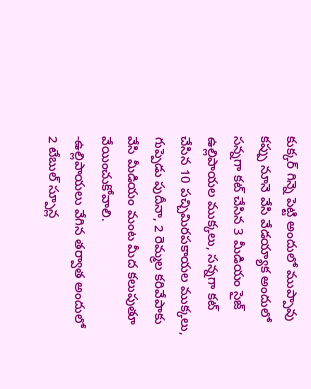కుక్కర్ గిన్నె పెట్టి అందులో ముప్పావు కప్పు నూనె వేసి వేడయ్యాక అందులో సన్నగా కట్ చేసిన 3 మీడియం సైజ్ ఉల్లిపాయల ముక్కలు, సన్నగా కట్ చేసిన 10 పచ్చిమిరపకాయల ముక్కలు, గుప్పెడు పుదీనా, 2 రెమ్మల కరివేపాకు వేసి మీడియం మంట మీద కలుపుతూ వేయించుకోవాలి.
-ఉల్లిపాయలు వేగిన తర్వాత అందులో 2 టేబుల్ స్పూన్ల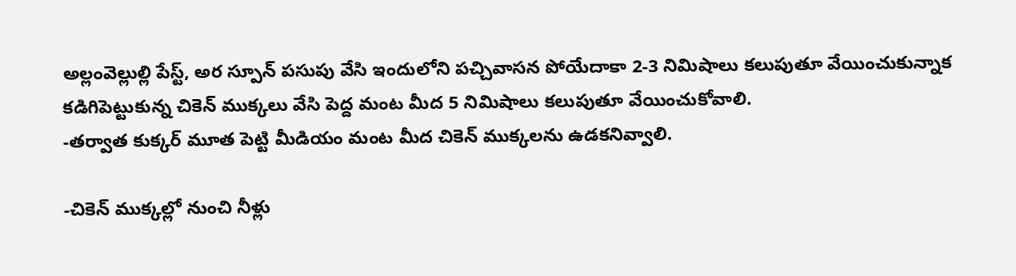అల్లంవెల్లుల్లి పేస్ట్, అర స్పూన్ పసుపు వేసి ఇందులోని పచ్చివాసన పోయేదాకా 2-3 నిమిషాలు కలుపుతూ వేయించుకున్నాక కడిగిపెట్టుకున్న చికెన్ ముక్కలు వేసి పెద్ద మంట మీద 5 నిమిషాలు కలుపుతూ వేయించుకోవాలి.
-తర్వాత కుక్కర్ మూత పెట్టి మీడియం మంట మీద చికెన్ ముక్కలను ఉడకనివ్వాలి.

-చికెన్ ముక్కల్లో నుంచి నీళ్లు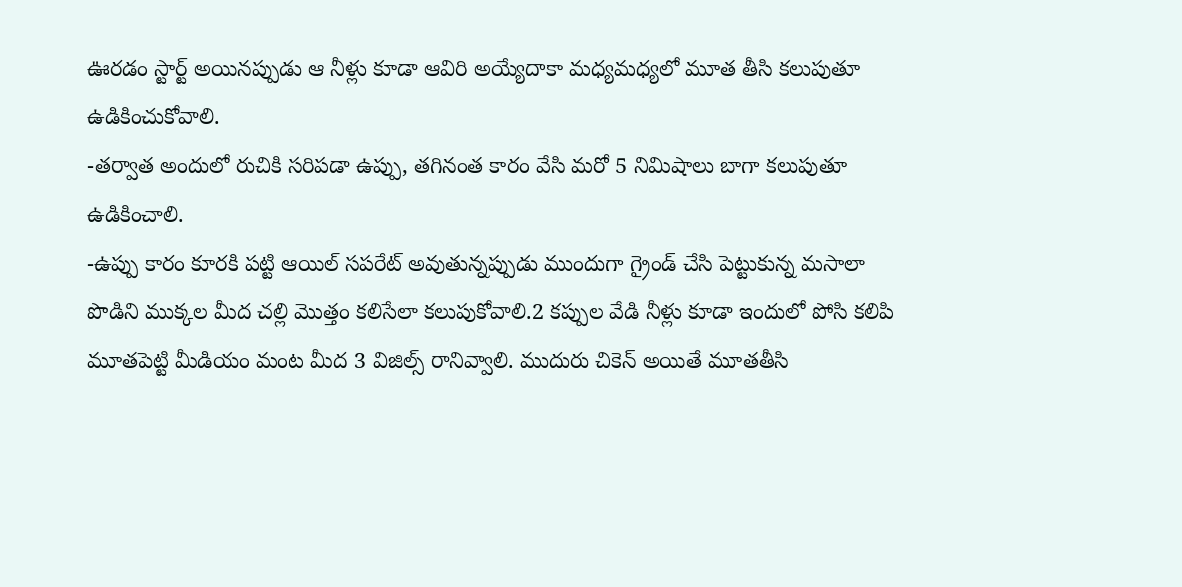ఊరడం స్టార్ట్ అయినప్పుడు ఆ నీళ్లు కూడా ఆవిరి అయ్యేదాకా మధ్యమధ్యలో మూత తీసి కలుపుతూ ఉడికించుకోవాలి.
-తర్వాత అందులో రుచికి సరిపడా ఉప్పు, తగినంత కారం వేసి మరో 5 నిమిషాలు బాగా కలుపుతూ ఉడికించాలి.
-ఉప్పు కారం కూరకి పట్టి ఆయిల్ సపరేట్ అవుతున్నప్పుడు ముందుగా గ్రైండ్ చేసి పెట్టుకున్న మసాలా పొడిని ముక్కల మీద చల్లి మొత్తం కలిసేలా కలుపుకోవాలి.2 కప్పుల వేడి నీళ్లు కూడా ఇందులో పోసి కలిపి మూతపెట్టి మీడియం మంట మీద 3 విజిల్స్ రానివ్వాలి. ముదురు చికెన్ అయితే మూతతీసి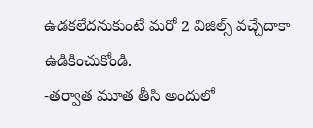ఉడకలేదనుకుంటే మరో 2 విజిల్స్ వచ్చేదాకా ఉడికించుకోండి.
-తర్వాత మూత తీసి అందులో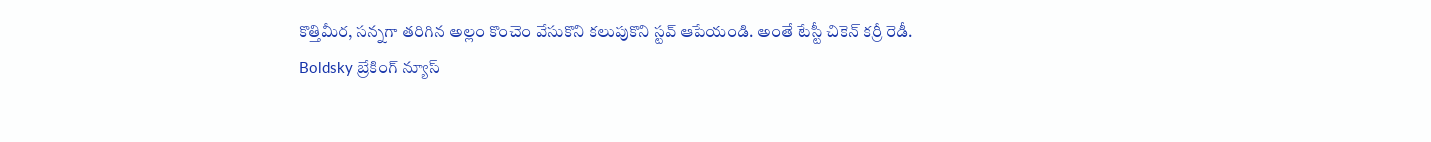కొత్తిమీర, సన్నగా తరిగిన అల్లం కొంచెం వేసుకొని కలుపుకొని స్టవ్ ఆపేయండి. అంతే టేస్టీ చికెన్ కర్రీ రెడీ.
Boldsky బ్రేకింగ్ న్యూస్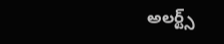అలర్ట్స్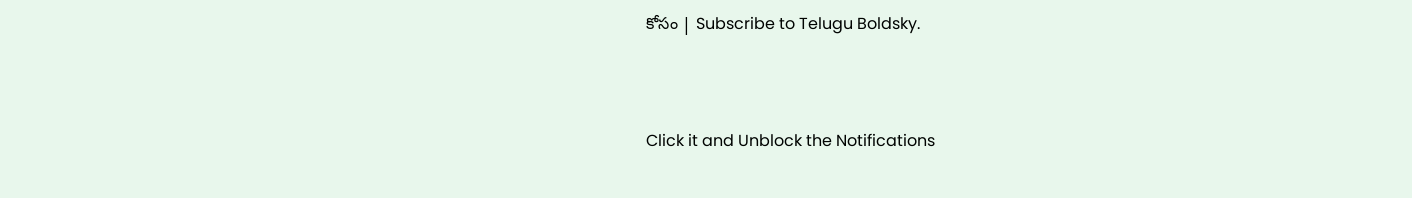కోసం | Subscribe to Telugu Boldsky.



Click it and Unblock the Notifications